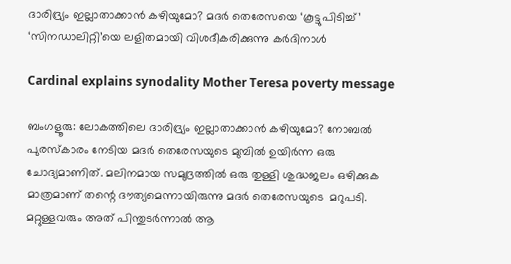ദാരിദ്ര്യം ഇല്ലാതാക്കാന്‍ കഴിയുമോ? മദര്‍ തെരേസയെ ‘കൂട്ടുപിടിച്ച്’ ‘സിനഡാലിറ്റി’യെ ലളിതമായി വിശദീകരിക്കുന്നു കര്‍ദിനാള്‍

Cardinal explains synodality Mother Teresa poverty message

ബംഗളൂരു: ലോകത്തിലെ ദാരിദ്ര്യം ഇല്ലാതാക്കാന്‍ കഴിയുമോ? നോബല്‍ പുരസ്‌കാരം നേടിയ മദര്‍ തെരേസയുടെ മുമ്പില്‍ ഉയിര്‍ന്ന ഒരു ചോദ്യമാണിത്. മലിനമായ സമുദ്രത്തില്‍ ഒരു തുള്ളി ശുദ്ധജലം ഒഴിക്കുക മാത്രമാണ് തന്റെ ദൗത്യമെന്നായിരുന്നു മദര്‍ തെരേസയുടെ  മറുപടി. മറ്റുള്ളവരും അത് പിന്തുടര്‍ന്നാല്‍ ആ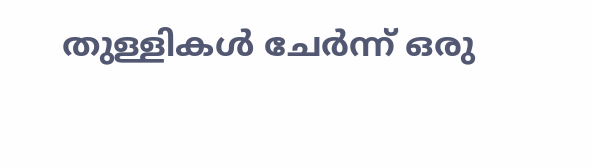തുള്ളികള്‍ ചേര്‍ന്ന് ഒരു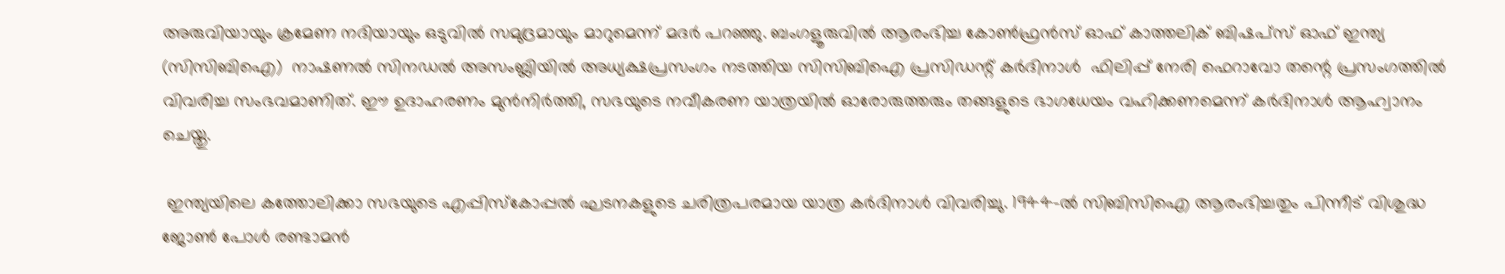അരുവിയായും ക്രമേണ നദിയായും ഒടുവില്‍ സമുദ്രമായും മാറുമെന്ന് മദര്‍ പറഞ്ഞു. ബംഗളൂരുവില്‍ ആരംഭിച്ച കോണ്‍ഫ്രന്‍സ് ഓഫ് കാത്തലിക് ബിഷപ്‌സ് ഓഫ് ഇന്ത്യ (സിസിബിഐ)  നാഷണല്‍ സിനഡല്‍ അസംബ്ലിയില്‍ അധ്യക്ഷപ്രസംഗം നടത്തിയ സിസിബിഐ പ്രസിഡന്റ് കര്‍ദിനാള്‍  ഫിലിപ്പ് നേരി ഫെറാവോ തന്റെ പ്രസംഗത്തില്‍ വിവരിച്ച സംഭവമാണിത്. ഈ ഉദാഹരണം മുന്‍നിര്‍ത്തി, സഭയുടെ നവീകരണ യാത്രയില്‍ ഓരോരുത്തരും തങ്ങളുടെ ഭാഗധേയം വഹിക്കണമെന്ന് കര്‍ദിനാള്‍ ആഹ്വാനം ചെയ്തു.

 ഇന്ത്യയിലെ കത്തോലിക്കാ സഭയുടെ എപ്പിസ്‌കോപ്പല്‍ ഘടനകളുടെ ചരിത്രപരമായ യാത്ര കര്‍ദിനാള്‍ വിവരിച്ചു. 1944-ല്‍ സിബിസിഐ ആരംഭിച്ചതും പിന്നീട് വിശുദ്ധ ജോണ്‍ പോള്‍ രണ്ടാമന്‍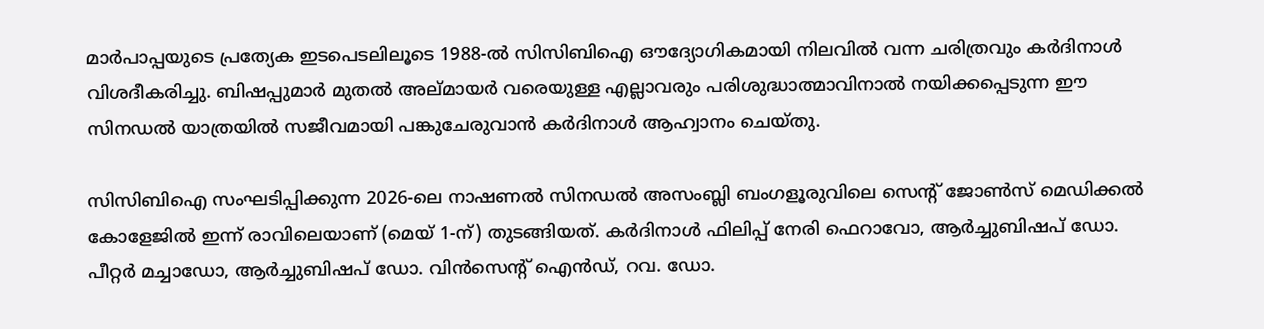മാര്‍പാപ്പയുടെ പ്രത്യേക ഇടപെടലിലൂടെ 1988-ല്‍ സിസിബിഐ ഔദ്യോഗികമായി നിലവില്‍ വന്ന ചരിത്രവും കര്‍ദിനാള്‍ വിശദീകരിച്ചു. ബിഷപ്പുമാര്‍ മുതല്‍ അല്മായര്‍ വരെയുള്ള എല്ലാവരും പരിശുദ്ധാത്മാവിനാല്‍ നയിക്കപ്പെടുന്ന ഈ സിനഡല്‍ യാത്രയില്‍ സജീവമായി പങ്കുചേരുവാന്‍ കര്‍ദിനാള്‍ ആഹ്വാനം ചെയ്തു.

സിസിബിഐ സംഘടിപ്പിക്കുന്ന 2026-ലെ നാഷണല്‍ സിനഡല്‍ അസംബ്ലി ബംഗളൂരുവിലെ സെന്റ് ജോണ്‍സ് മെഡിക്കല്‍ കോളേജില്‍ ഇന്ന് രാവിലെയാണ് (മെയ് 1-ന്) തുടങ്ങിയത്. കര്‍ദിനാള്‍ ഫിലിപ്പ് നേരി ഫെറാവോ, ആര്‍ച്ചുബിഷപ് ഡോ. പീറ്റര്‍ മച്ചാഡോ, ആര്‍ച്ചുബിഷപ് ഡോ. വിന്‍സെന്റ് ഐന്‍ഡ്, റവ. ഡോ.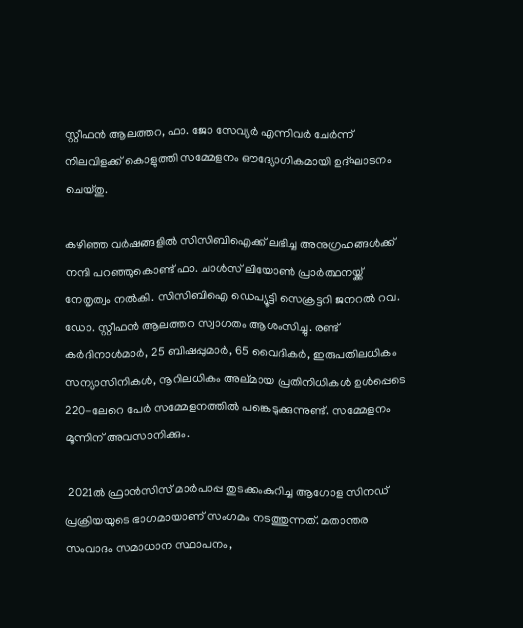സ്റ്റീഫന്‍ ആലത്തറ, ഫാ. ജോ സേവ്യര്‍ എന്നിവര്‍ ചേര്‍ന്ന് നിലവിളക്ക് കൊളുത്തി സമ്മേളനം ഔദ്യോഗികമായി ഉദ്ഘാടനം ചെയ്തു.

കഴിഞ്ഞ വര്‍ഷങ്ങളില്‍ സിസിബിഐക്ക് ലഭിച്ച അനുഗ്രഹങ്ങള്‍ക്ക് നന്ദി പറഞ്ഞുകൊണ്ട് ഫാ. ചാള്‍സ് ലിയോണ്‍ പ്രാര്‍ത്ഥനയ്ക്ക് നേതൃത്വം നല്‍കി. സിസിബിഐ ഡെപ്യൂട്ടി സെക്രട്ടറി ജനറല്‍ റവ. ഡോ. സ്റ്റീഫന്‍ ആലത്തറ സ്വാഗതം ആശംസിച്ചു. രണ്ട് കര്‍ദിനാള്‍മാര്‍, 25 ബിഷപ്പുമാര്‍, 65 വൈദികര്‍, ഇരുപതിലധികം സന്യാസിനികള്‍, നൂറിലധികം അല്മായ പ്രതിനിധികള്‍ ഉള്‍പ്പെടെ 220-ലേറെ പേര്‍ സമ്മേളനത്തില്‍ പങ്കെടുക്കുന്നുണ്ട്. സമ്മേളനം മൂന്നിന് അവസാനിക്കും.

 2021ല്‍ ഫ്രാന്‍സിസ് മാര്‍പാപ്പ തുടക്കംകുറിച്ച ആഗോള സിനഡ് പ്രക്രിയയുടെ ഭാഗമായാണ് സംഗമം നടത്തുന്നത്. മതാന്തര സംവാദം സമാധാന സ്ഥാപനം,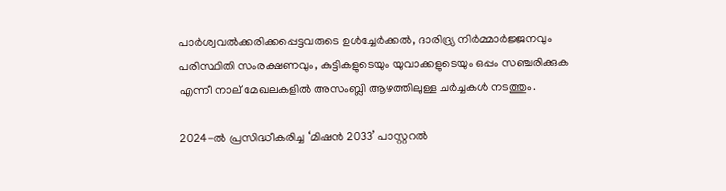പാര്‍ശ്വവല്‍ക്കരിക്കപ്പെട്ടവരുടെ ഉള്‍ച്ചേര്‍ക്കല്‍, ദാരിദ്ര്യ നിര്‍മ്മാര്‍ജ്ജനവും പരിസ്ഥിതി സംരക്ഷണവും, കുട്ടികളുടെയും യുവാക്കളുടെയും ഒപ്പം സഞ്ചരിക്കുക എന്നീ നാല് മേഖലകളില്‍ അസംബ്ലി ആഴത്തിലുള്ള ചര്‍ച്ചകള്‍ നടത്തും.

2024-ല്‍ പ്രസിദ്ധീകരിച്ച ‘മിഷന്‍ 2033’ പാസ്റ്ററല്‍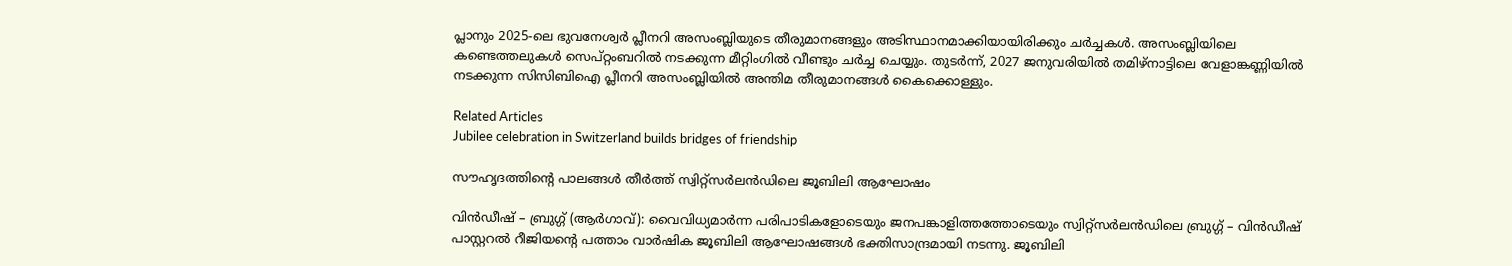പ്ലാനും 2025-ലെ ഭുവനേശ്വര്‍ പ്ലീനറി അസംബ്ലിയുടെ തീരുമാനങ്ങളും അടിസ്ഥാനമാക്കിയായിരിക്കും ചര്‍ച്ചകള്‍. അസംബ്ലിയിലെ കണ്ടെത്തലുകള്‍ സെപ്റ്റംബറില്‍ നടക്കുന്ന മീറ്റിംഗില്‍ വീണ്ടും ചര്‍ച്ച ചെയ്യും. തുടര്‍ന്ന്, 2027 ജനുവരിയില്‍ തമിഴ്നാട്ടിലെ വേളാങ്കണ്ണിയില്‍ നടക്കുന്ന സിസിബിഐ പ്ലീനറി അസംബ്ലിയില്‍ അന്തിമ തീരുമാനങ്ങള്‍ കൈക്കൊള്ളും.

Related Articles
Jubilee celebration in Switzerland builds bridges of friendship

സൗഹൃദത്തിന്റെ പാലങ്ങള്‍ തീര്‍ത്ത് സ്വിറ്റ്‌സര്‍ലന്‍ഡിലെ ജൂബിലി ആഘോഷം

വിന്‍ഡീഷ് – ബ്രുഗ്ഗ് (ആര്‍ഗാവ്): വൈവിധ്യമാര്‍ന്ന പരിപാടികളോടെയും ജനപങ്കാളിത്തത്തോടെയും സ്വിറ്റ്‌സര്‍ലന്‍ഡിലെ ബ്രുഗ്ഗ് – വിന്‍ഡീഷ് പാസ്റ്ററല്‍ റീജിയന്റെ പത്താം വാര്‍ഷിക ജൂബിലി ആഘോഷങ്ങള്‍ ഭക്തിസാന്ദ്രമായി നടന്നു. ജൂബിലി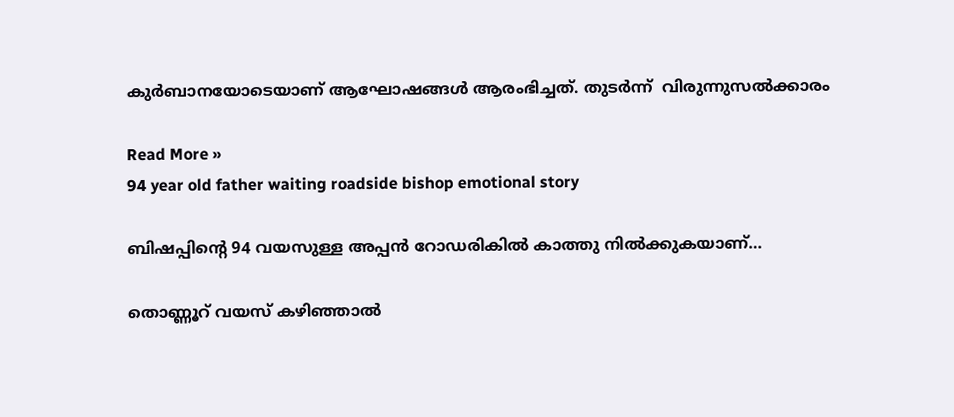കുര്‍ബാനയോടെയാണ് ആഘോഷങ്ങള്‍ ആരംഭിച്ചത്. തുടര്‍ന്ന്  വിരുന്നുസല്‍ക്കാരം

Read More »
94 year old father waiting roadside bishop emotional story

ബിഷപ്പിൻ്റെ 94 വയസുള്ള അപ്പൻ റോഡരികിൽ കാത്തു നിൽക്കുകയാണ്…

തൊണ്ണൂറ് വയസ് കഴിഞ്ഞാല്‍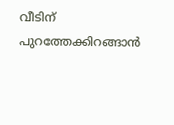വീടിന് പുറത്തേക്കിറങ്ങാന്‍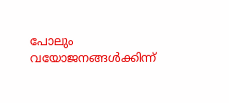പോലും വയോജനങ്ങള്‍ക്കിന്ന്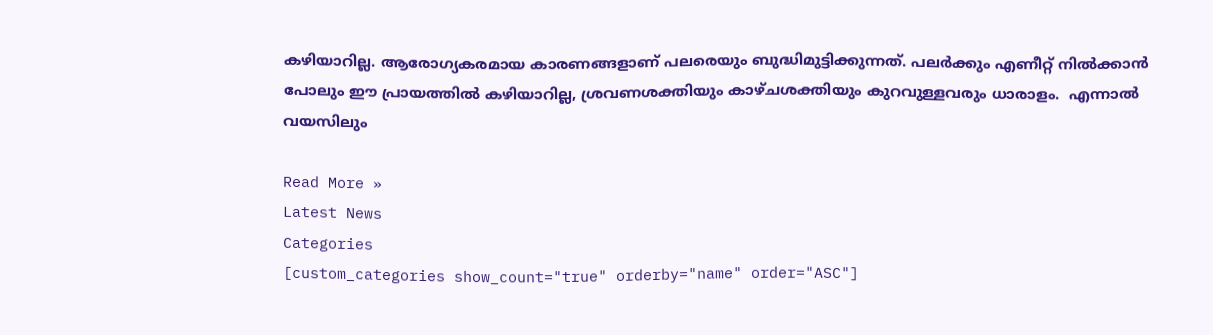കഴിയാറില്ല. ആരോഗ്യകരമായ കാരണങ്ങളാണ് പലരെയും ബുദ്ധിമുട്ടിക്കുന്നത്. പലര്‍ക്കും എണീറ്റ് നില്‍ക്കാന്‍ പോലും ഈ പ്രായത്തില്‍ കഴിയാറില്ല, ശ്രവണശക്തിയും കാഴ്ചശക്തിയും കുറവുള്ളവരും ധാരാളം.  എന്നാല്‍ വയസിലും

Read More »
Latest News
Categories
[custom_categories show_count="true" orderby="name" order="ASC"]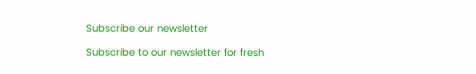Subscribe our newsletter

Subscribe to our newsletter for fresh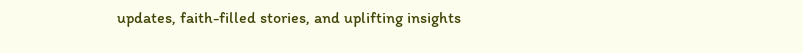updates, faith-filled stories, and uplifting insights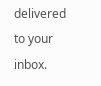delivered to your inbox.